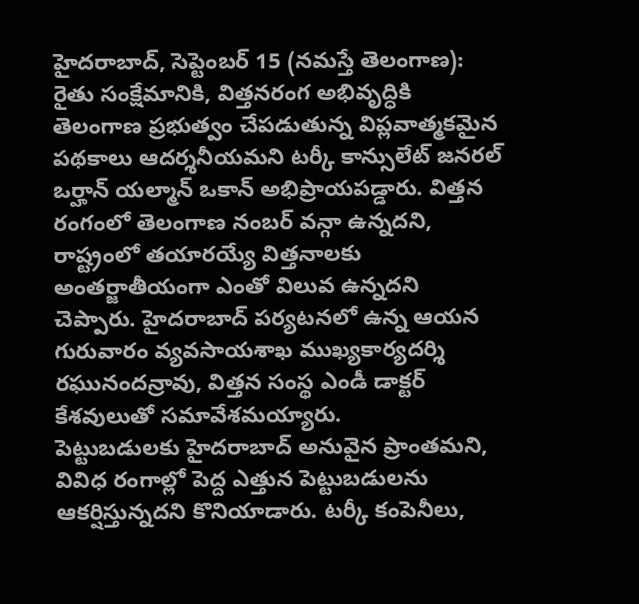హైదరాబాద్, సెప్టెంబర్ 15 (నమస్తే తెలంగాణ): రైతు సంక్షేమానికి, విత్తనరంగ అభివృద్ధికి తెలంగాణ ప్రభుత్వం చేపడుతున్న విప్లవాత్మకమైన పథకాలు ఆదర్శనీయమని టర్కీ కాన్సులేట్ జనరల్ ఒర్హాన్ యల్మాన్ ఒకాన్ అభిప్రాయపడ్డారు. విత్తన రంగంలో తెలంగాణ నంబర్ వన్గా ఉన్నదని, రాష్ట్రంలో తయారయ్యే విత్తనాలకు అంతర్జాతీయంగా ఎంతో విలువ ఉన్నదని చెప్పారు. హైదరాబాద్ పర్యటనలో ఉన్న ఆయన గురువారం వ్యవసాయశాఖ ముఖ్యకార్యదర్శి రఘునందన్రావు, విత్తన సంస్థ ఎండీ డాక్టర్ కేశవులుతో సమావేశమయ్యారు.
పెట్టుబడులకు హైదరాబాద్ అనువైన ప్రాంతమని, వివిధ రంగాల్లో పెద్ద ఎత్తున పెట్టుబడులను ఆకర్షిస్తున్నదని కొనియాడారు. టర్కీ కంపెనీలు,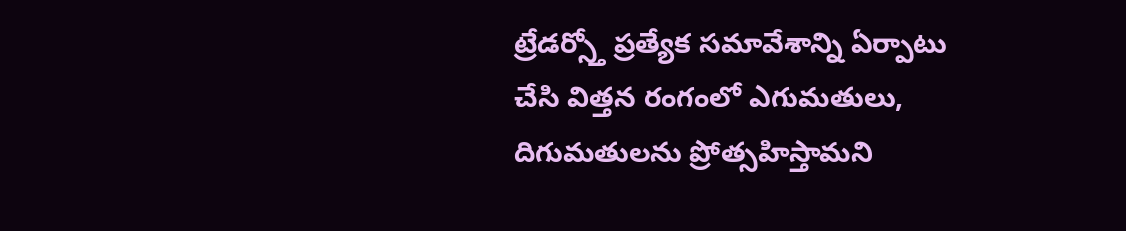ట్రేడర్స్తో ప్రత్యేక సమావేశాన్ని ఏర్పాటు చేసి విత్తన రంగంలో ఎగుమతులు, దిగుమతులను ప్రోత్సహిస్తామని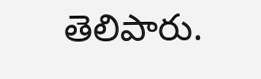తెలిపారు.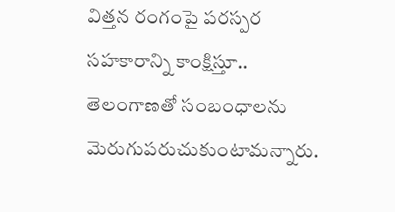విత్తన రంగంపై పరస్పర సహకారాన్ని కాంక్షిస్తూ.. తెలంగాణతో సంబంధాలను మెరుగుపరుచుకుంటామన్నారు.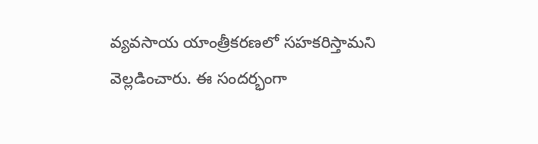వ్యవసాయ యాంత్రీకరణలో సహకరిస్తామని వెల్లడించారు. ఈ సందర్భంగా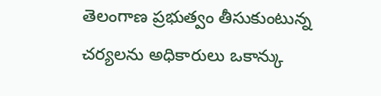తెలంగాణ ప్రభుత్వం తీసుకుంటున్న చర్యలను అధికారులు ఒకాన్కు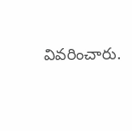వివరించారు.